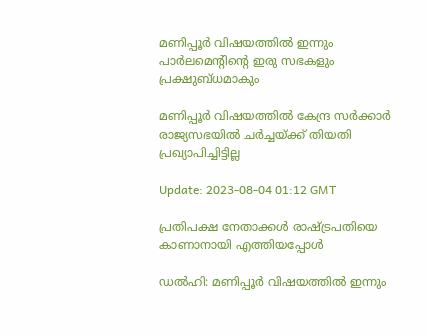മണിപ്പൂർ വിഷയത്തിൽ ഇന്നും പാർലമെൻ്റിൻ്റെ ഇരു സഭകളും പ്രക്ഷുബ്ധമാകും

മണിപ്പൂർ വിഷയത്തിൽ കേന്ദ്ര സർക്കാർ രാജ്യസഭയിൽ ചർച്ചയ്ക്ക് തിയതി പ്രഖ്യാപിച്ചിട്ടില്ല

Update: 2023-08-04 01:12 GMT

പ്രതിപക്ഷ നേതാക്കള്‍ രാഷ്ട്രപതിയെ കാണാനായി എത്തിയപ്പോള്‍

ഡല്‍ഹി: മണിപ്പൂർ വിഷയത്തിൽ ഇന്നും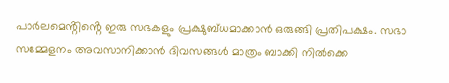പാർലമെൻ്റിൻ്റെ ഇരു സഭകളും പ്രക്ഷുബ്ധമാക്കാൻ ഒരുങ്ങി പ്രതിപക്ഷം. സഭാ സമ്മേളനം അവസാനിക്കാൻ ദിവസങ്ങൾ മാത്രം ബാക്കി നിൽക്കെ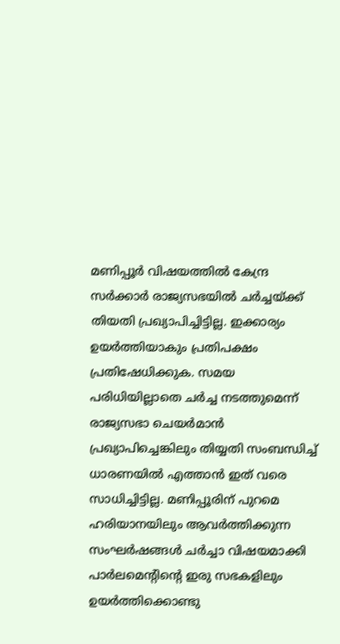മണിപ്പൂർ വിഷയത്തിൽ കേന്ദ്ര സർക്കാർ രാജ്യസഭയിൽ ചർച്ചയ്ക്ക് തിയതി പ്രഖ്യാപിച്ചിട്ടില്ല. ഇക്കാര്യം ഉയർത്തിയാകും പ്രതിപക്ഷം പ്രതിഷേധിക്കുക. സമയ പരിധിയില്ലാതെ ചർച്ച നടത്തുമെന്ന് രാജ്യസഭാ ചെയർമാൻ പ്രഖ്യാപിച്ചെങ്കിലും തിയ്യതി സംബന്ധിച്ച് ധാരണയിൽ എത്താൻ ഇത് വരെ സാധിച്ചിട്ടില്ല. മണിപ്പൂരിന് പുറമെ ഹരിയാനയിലും ആവർത്തിക്കുന്ന സംഘർഷങ്ങൾ ചർച്ചാ വിഷയമാക്കി പാർലമെൻ്റിൻ്റെ ഇരു സഭകളിലും ഉയർത്തിക്കൊണ്ടു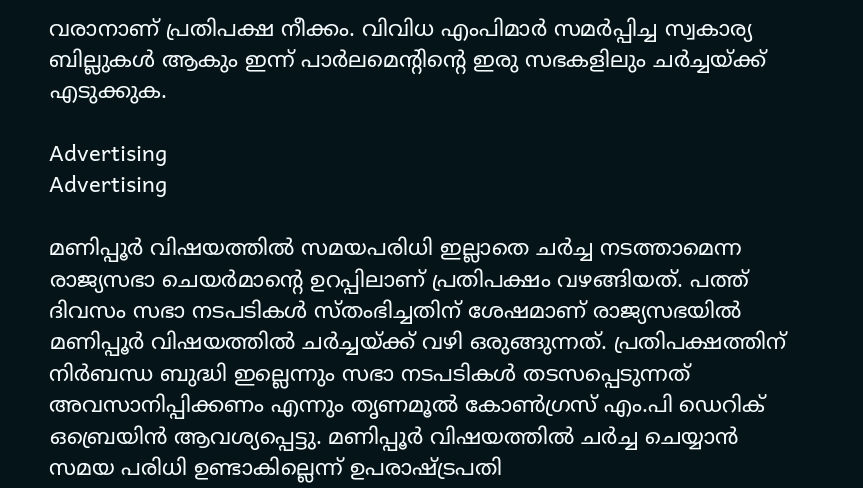വരാനാണ് പ്രതിപക്ഷ നീക്കം. വിവിധ എംപിമാർ സമർപ്പിച്ച സ്വകാര്യ ബില്ലുകൾ ആകും ഇന്ന് പാർലമെൻ്റിൻ്റെ ഇരു സഭകളിലും ചർച്ചയ്ക്ക് എടുക്കുക.

Advertising
Advertising

മണിപ്പൂർ വിഷയത്തിൽ സമയപരിധി ഇല്ലാതെ ചർച്ച നടത്താമെന്ന രാജ്യസഭാ ചെയർമാന്‍റെ ഉറപ്പിലാണ് പ്രതിപക്ഷം വഴങ്ങിയത്. പത്ത് ദിവസം സഭാ നടപടികൾ സ്തംഭിച്ചതിന് ശേഷമാണ് രാജ്യസഭയിൽ മണിപ്പൂർ വിഷയത്തിൽ ചർച്ചയ്ക്ക് വഴി ഒരുങ്ങുന്നത്. പ്രതിപക്ഷത്തിന് നിർബന്ധ ബുദ്ധി ഇല്ലെന്നും സഭാ നടപടികൾ തടസപ്പെടുന്നത് അവസാനിപ്പിക്കണം എന്നും തൃണമൂൽ കോൺഗ്രസ് എം.പി ഡെറിക് ഒബ്രെയിൻ ആവശ്യപ്പെട്ടു. മണിപ്പൂർ വിഷയത്തിൽ ചർച്ച ചെയ്യാൻ സമയ പരിധി ഉണ്ടാകില്ലെന്ന് ഉപരാഷ്ട്രപതി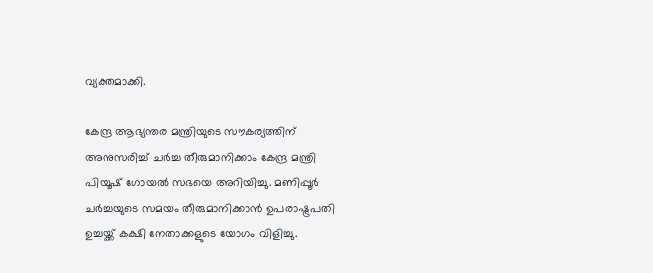വ്യക്തമാക്കി.

കേന്ദ്ര ആഭ്യന്തര മന്ത്രിയുടെ സൗകര്യത്തിന് അനുസരിച്ച് ചർച്ച തീരുമാനിക്കാം കേന്ദ്ര മന്ത്രി പിയൂഷ് ഗോയൽ സഭയെ അറിയിച്ചു. മണിപ്പൂർ ചർച്ചയുടെ സമയം തീരുമാനിക്കാൻ ഉപരാഷ്ട്രപതി ഉച്ചയ്ക്ക് കക്ഷി നേതാക്കളുടെ യോഗം വിളിച്ചു.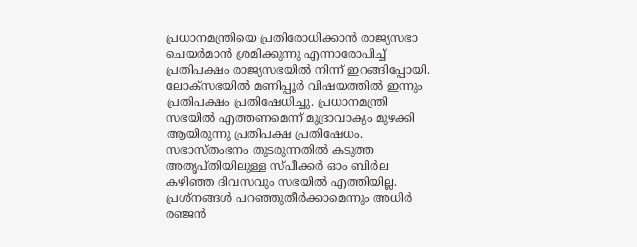പ്രധാനമന്ത്രിയെ പ്രതിരോധിക്കാൻ രാജ്യസഭാ ചെയർമാൻ ശ്രമിക്കുന്നു എന്നാരോപിച്ച് പ്രതിപക്ഷം രാജ്യസഭയിൽ നിന്ന് ഇറങ്ങിപ്പോയി. ലോക്സഭയിൽ മണിപ്പൂർ വിഷയത്തിൽ ഇന്നും പ്രതിപക്ഷം പ്രതിഷേധിച്ചു. പ്രധാനമന്ത്രി സഭയിൽ എത്തണമെന്ന് മുദ്രാവാക്യം മുഴക്കി ആയിരുന്നു പ്രതിപക്ഷ പ്രതിഷേധം. സഭാസ്തംഭനം തുടരുന്നതിൽ കടുത്ത അതൃപ്തിയിലുള്ള സ്പീക്കർ ഓം ബിർല കഴിഞ്ഞ ദിവസവും സഭയിൽ എത്തിയില്ല. പ്രശ്നങ്ങൾ പറഞ്ഞുതീർക്കാമെന്നും അധിർ രഞ്ജൻ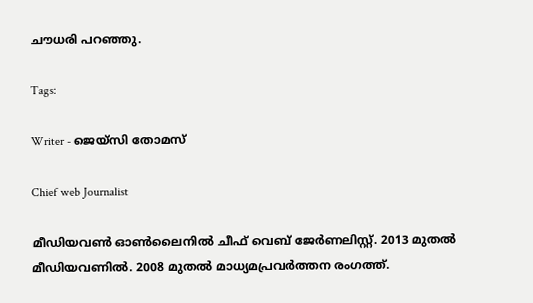ചൗധരി പറഞ്ഞു.

Tags:

Writer - ജെയ്സി തോമസ്

Chief web Journalist

മീഡിയവൺ ഓൺലൈനിൽ ചീഫ് വെബ് ജേർണലിസ്റ്റ്. 2013 മുതൽ മീഡിയവണിൽ. 2008 മുതൽ മാധ്യമപ്രവർത്തന രംഗത്ത്.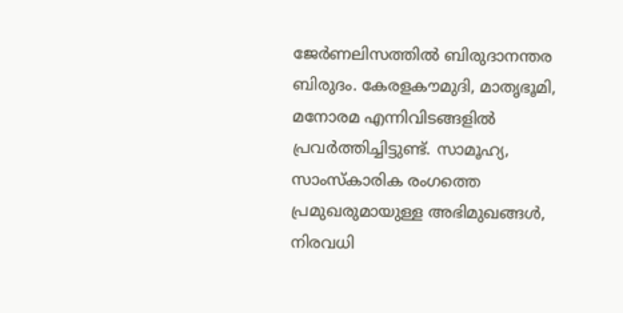ജേർണലിസത്തിൽ ബിരുദാനന്തര ബിരുദം. കേരളകൗമുദി, മാതൃഭൂമി, മനോരമ എന്നിവിടങ്ങളിൽ പ്രവർത്തിച്ചിട്ടുണ്ട്. സാമൂഹ്യ, സാംസ്‌കാരിക രംഗത്തെ പ്രമുഖരുമായുള്ള അഭിമുഖങ്ങൾ, നിരവധി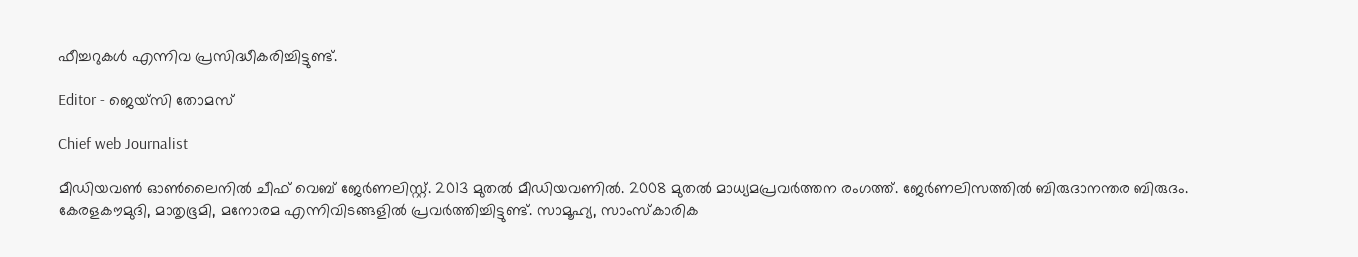ഫീച്ചറുകൾ എന്നിവ പ്രസിദ്ധീകരിച്ചിട്ടുണ്ട്.

Editor - ജെയ്സി തോമസ്

Chief web Journalist

മീഡിയവൺ ഓൺലൈനിൽ ചീഫ് വെബ് ജേർണലിസ്റ്റ്. 2013 മുതൽ മീഡിയവണിൽ. 2008 മുതൽ മാധ്യമപ്രവർത്തന രംഗത്ത്. ജേർണലിസത്തിൽ ബിരുദാനന്തര ബിരുദം. കേരളകൗമുദി, മാതൃഭൂമി, മനോരമ എന്നിവിടങ്ങളിൽ പ്രവർത്തിച്ചിട്ടുണ്ട്. സാമൂഹ്യ, സാംസ്‌കാരിക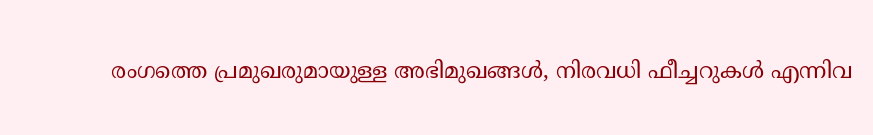രംഗത്തെ പ്രമുഖരുമായുള്ള അഭിമുഖങ്ങൾ, നിരവധി ഫീച്ചറുകൾ എന്നിവ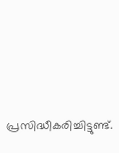പ്രസിദ്ധീകരിച്ചിട്ടുണ്ട്.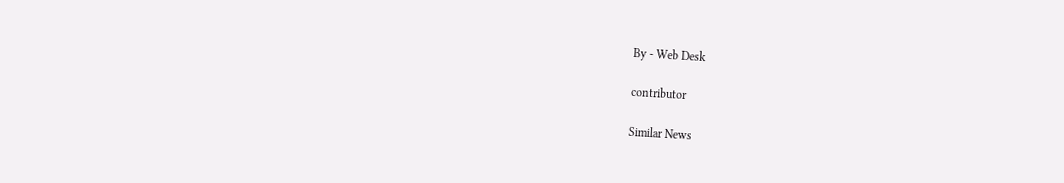By - Web Desk

contributor

Similar News